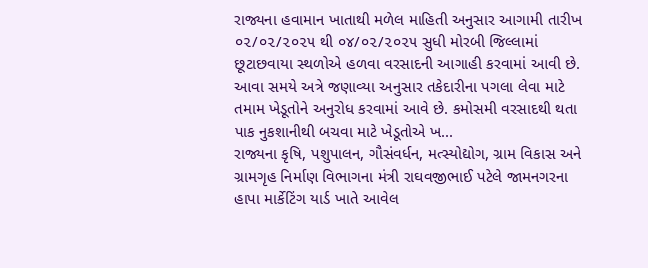રાજ્યના હવામાન ખાતાથી મળેલ માહિતી અનુસાર આગામી તારીખ ૦૨/૦૨/૨૦૨૫ થી ૦૪/૦૨/૨૦૨૫ સુધી મોરબી જિલ્લામાં છૂટાછવાયા સ્થળોએ હળવા વરસાદની આગાહી કરવામાં આવી છે. આવા સમયે અત્રે જણાવ્યા અનુસાર તકેદારીના પગલા લેવા માટે તમામ ખેડૂતોને અનુરોધ કરવામાં આવે છે. કમોસમી વરસાદથી થતા પાક નુકશાનીથી બચવા માટે ખેડૂતોએ ખ...
રાજ્યના કૃષિ, પશુપાલન, ગૌસંવર્ધન, મત્સ્યોદ્યોગ, ગ્રામ વિકાસ અને ગ્રામગૃહ નિર્માણ વિભાગના મંત્રી રાઘવજીભાઈ પટેલે જામનગરના હાપા માર્કેટિંગ યાર્ડ ખાતે આવેલ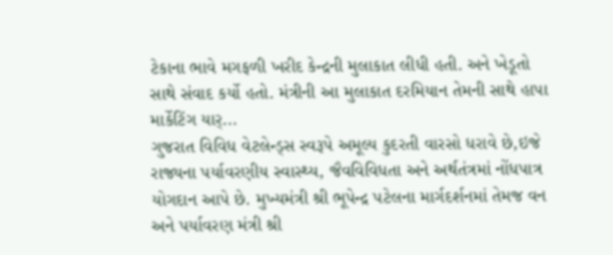ટેકાના ભાવે મગફળી ખરીદ કેન્દ્રની મુલાકાત લીધી હતી. અને ખેડૂતો સાથે સંવાદ કર્યો હતો. મંત્રીની આ મુલાકાત દરમિયાન તેમની સાથે હાપા માર્કેટિંગ યાર્...
ગુજરાત વિવિધ વેટલેન્ડ્સ સ્વરૂપે અમૂલ્ય કુદરતી વારસો ધરાવે છે,ઇજે રાજ્યના પર્યાવરણીય સ્વાસ્થ્ય, જૈવવિવિધતા અને અર્થતંત્રમાં નોંધપાત્ર યોગદાન આપે છે. મુખ્યમંત્રી શ્રી ભૂપેન્દ્ર પટેલના માર્ગદર્શનમાં તેમજ વન અને પર્યાવરણ મંત્રી શ્રી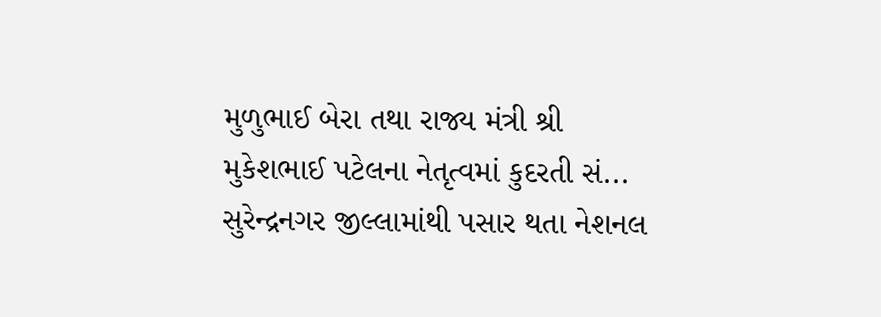મુળુભાઈ બેરા તથા રાજ્ય મંત્રી શ્રી મુકેશભાઈ પટેલના નેતૃત્વમાં કુદરતી સં...
સુરેન્દ્રનગર જીલ્લામાંથી પસાર થતા નેશનલ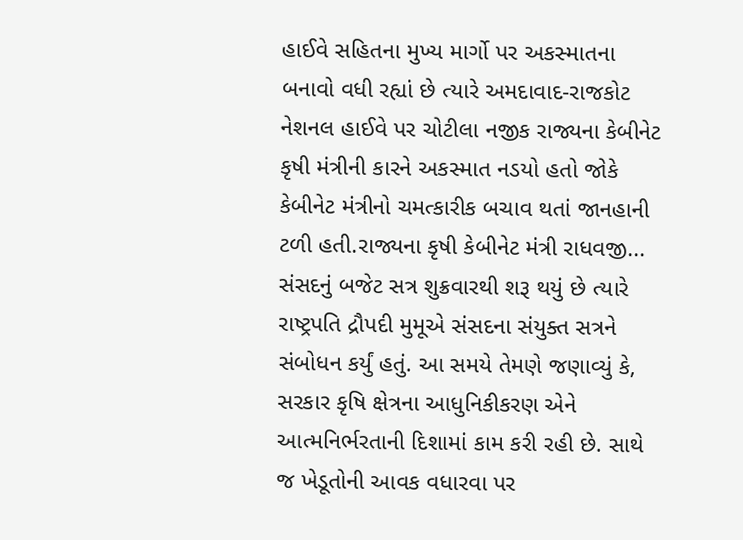હાઈવે સહિતના મુખ્ય માર્ગો પર અકસ્માતના બનાવો વધી રહ્યાં છે ત્યારે અમદાવાદ-રાજકોટ નેશનલ હાઈવે પર ચોટીલા નજીક રાજ્યના કેબીનેટ કૃષી મંત્રીની કારને અકસ્માત નડયો હતો જોકે કેબીનેટ મંત્રીનો ચમત્કારીક બચાવ થતાં જાનહાની ટળી હતી.રાજ્યના કૃષી કેબીનેટ મંત્રી રાધવજી...
સંસદનું બજેટ સત્ર શુક્રવારથી શરૂ થયું છે ત્યારે રાષ્ટ્રપતિ દ્રૌપદી મુમૂએ સંસદના સંયુક્ત સત્રને સંબોધન કર્યું હતું. આ સમયે તેમણે જણાવ્યું કે, સરકાર કૃષિ ક્ષેત્રના આધુનિકીકરણ એને આત્મનિર્ભરતાની દિશામાં કામ કરી રહી છે. સાથે જ ખેડૂતોની આવક વધારવા પર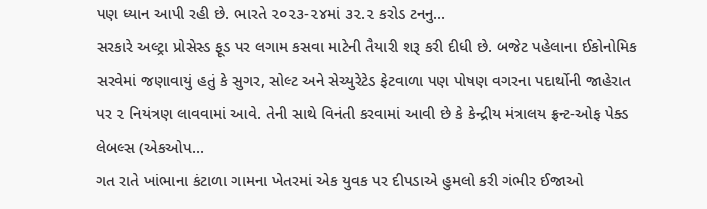પણ ધ્યાન આપી રહી છે. ભારતે ૨૦૨૩-૨૪માં ૩૨.૨ કરોડ ટનનુ...
સરકારે અલ્ટ્રા પ્રોસેસ્ડ ફૂડ પર લગામ કસવા માટેની તૈયારી શરૂ કરી દીધી છે. બજેટ પહેલાના ઈકોનોમિક સરવેમાં જણાવાયું હતું કે સુગર, સોલ્ટ અને સેચ્યુરેટેડ ફેટવાળા પણ પોષણ વગરના પદાર્થોની જાહેરાત પર ૨ નિયંત્રણ લાવવામાં આવે. તેની સાથે વિનંતી કરવામાં આવી છે કે કેન્દ્રીય મંત્રાલય ફ્રન્ટ-ઓફ પેક્ડ લેબલ્સ (એકઓપ...
ગત રાતે ખાંભાના કંટાળા ગામના ખેતરમાં એક યુવક પર દીપડાએ હુમલો કરી ગંભીર ઈજાઓ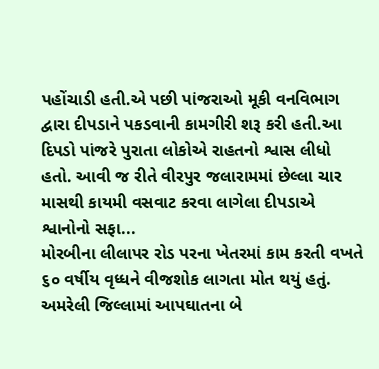પહોંચાડી હતી.એ પછી પાંજરાઓ મૂકી વનવિભાગ દ્વારા દીપડાને પકડવાની કામગીરી શરૂ કરી હતી.આ દિપડો પાંજરે પુરાતા લોકોએ રાહતનો શ્વાસ લીધો હતો. આવી જ રીતે વીરપુર જલારામમાં છેલ્લા ચાર માસથી કાયમી વસવાટ કરવા લાગેલા દીપડાએ શ્વાનોનો સફા...
મોરબીના લીલાપર રોડ પરના ખેતરમાં કામ કરતી વખતે ૬૦ વર્ષીય વૃધ્ધને વીજશોક લાગતા મોત થયું હતું. અમરેલી જિલ્લામાં આપઘાતના બે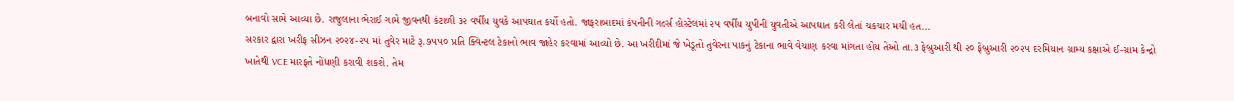બનાવો સામે આવ્યા છે. રાજુલાના ભેરાઈ ગામે જીવનથી કંટાળી ૩૨ વર્ષીય યુવકે આપઘાત કર્યો હતો. જાફરાબાદમાં કંપનીની ગર્લ્સ હોસ્ટેલમાં ૨૫ વર્ષીય યુપીની યુવતીએ આપઘાત કરી લેતાં ચકચાર મચી હત...
સરકાર દ્વારા ખરીફ સીઝન ૨૦૨૪-૨૫ માં તુવેર માટે રૂ.૭૫૫૦ પ્રતિ ક્વિન્ટલ ટેકાનો ભાવ જાહેર કરવામાં આવ્યો છે. આ ખરીદીમાં જે ખેડૂતો તુવેરના પાકનું ટેકાના ભાવે વેચાણ કરવા માંગતા હોય તેઓ તા.૩ ફેબ્રુઆરી થી ૨૦ ફેબ્રુઆરી ૨૦૨૫ દરમિયાન ગ્રામ્ય કક્ષાએ ઈ-ગ્રામ કેન્દ્રો ખાતેથી VCE મારફતે નોંધણી કરાવી શકશે. તેમ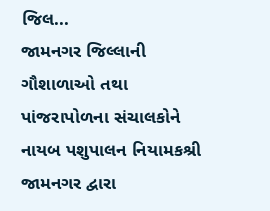જિલ...
જામનગર જિલ્લાની ગૌશાળાઓ તથા પાંજરાપોળના સંચાલકોને નાયબ પશુપાલન નિયામકશ્રી જામનગર દ્વારા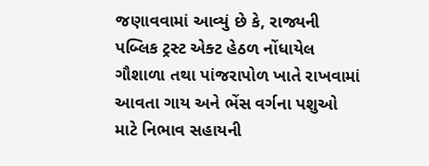જણાવવામાં આવ્યું છે કે, રાજ્યની પબ્લિક ટ્રસ્ટ એક્ટ હેઠળ નોંધાયેલ ગૌશાળા તથા પાંજરાપોળ ખાતે રાખવામાં આવતા ગાય અને ભેંસ વર્ગના પશુઓ માટે નિભાવ સહાયની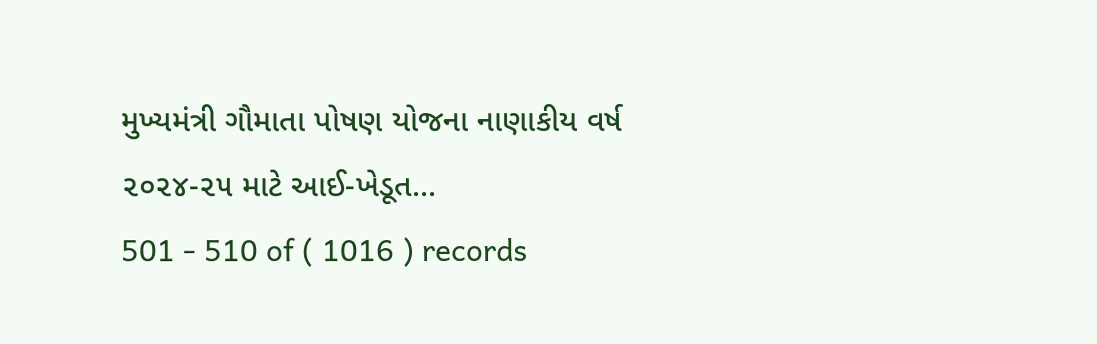મુખ્યમંત્રી ગૌમાતા પોષણ યોજના નાણાકીય વર્ષ ૨૦૨૪-૨૫ માટે આઈ-ખેડૂત...
501 - 510 of ( 1016 ) records